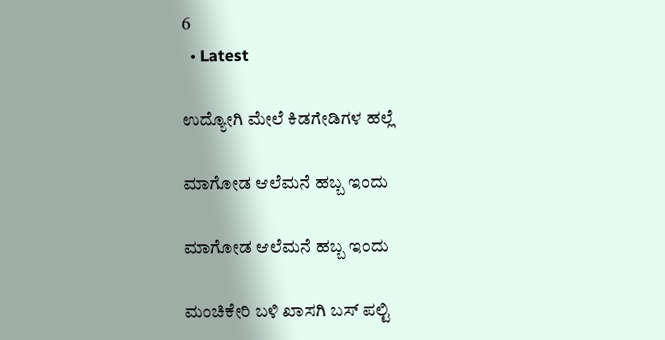6
  • Latest

ಉದ್ಯೋಗಿ ಮೇಲೆ ಕಿಡಗೇಡಿಗಳ ಹಲ್ಲೆ

ಮಾಗೋಡ ಆಲೆಮನೆ ಹಬ್ಬ ಇಂದು

ಮಾಗೋಡ ಆಲೆಮನೆ ಹಬ್ಬ ಇಂದು

ಮಂಚಿಕೇರಿ‌ ಬಳಿ ಖಾಸಗಿ ಬಸ್ ಪಲ್ಟಿ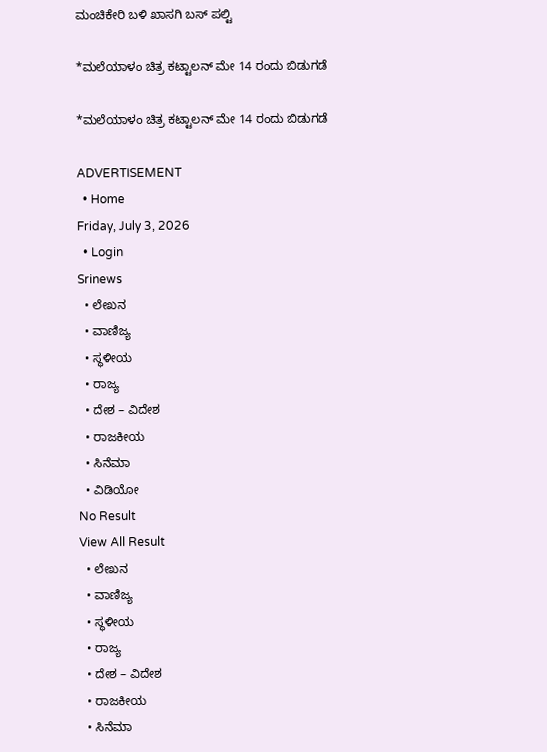ಮಂಚಿಕೇರಿ‌ ಬಳಿ ಖಾಸಗಿ ಬಸ್ ಪಲ್ಟಿ

*ಮಲೆಯಾಳಂ ಚಿತ್ರ ಕಟ್ಟಾಲನ್ ಮೇ 14 ರಂದು ಬಿಡುಗಡೆ

*ಮಲೆಯಾಳಂ ಚಿತ್ರ ಕಟ್ಟಾಲನ್ ಮೇ 14 ರಂದು ಬಿಡುಗಡೆ

ADVERTISEMENT
  • Home
Friday, July 3, 2026
  • Login
Srinews
  • ಲೇಖನ
  • ವಾಣಿಜ್ಯ
  • ಸ್ಥಳೀಯ
  • ರಾಜ್ಯ
  • ದೇಶ – ವಿದೇಶ
  • ರಾಜಕೀಯ
  • ಸಿನೆಮಾ
  • ವಿಡಿಯೋ
No Result
View All Result
  • ಲೇಖನ
  • ವಾಣಿಜ್ಯ
  • ಸ್ಥಳೀಯ
  • ರಾಜ್ಯ
  • ದೇಶ – ವಿದೇಶ
  • ರಾಜಕೀಯ
  • ಸಿನೆಮಾ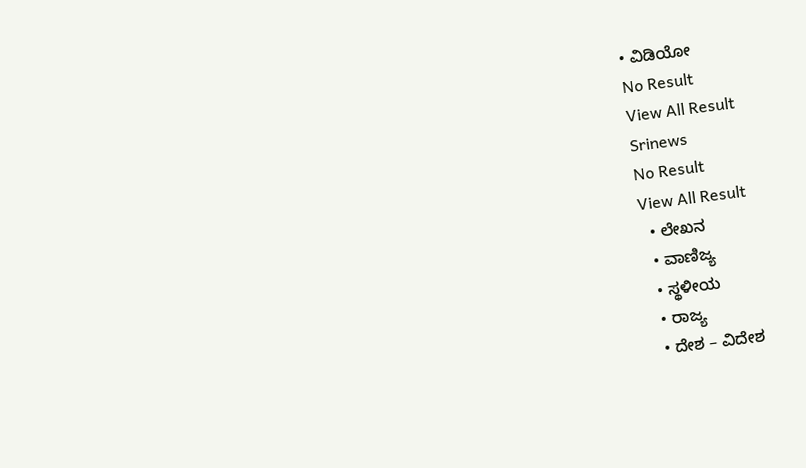• ವಿಡಿಯೋ
No Result
View All Result
Srinews
No Result
View All Result
  • ಲೇಖನ
  • ವಾಣಿಜ್ಯ
  • ಸ್ಥಳೀಯ
  • ರಾಜ್ಯ
  • ದೇಶ – ವಿದೇಶ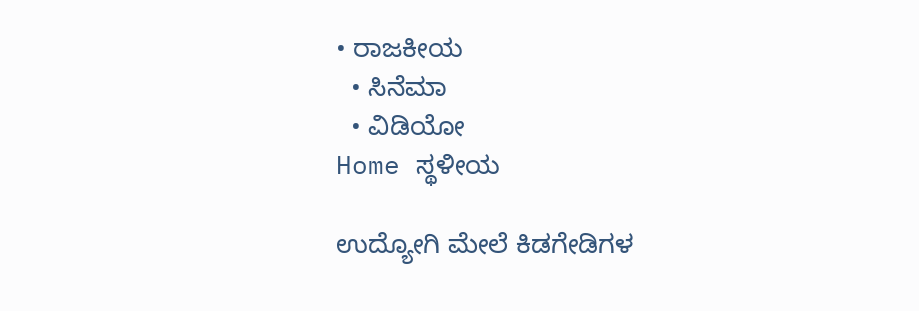• ರಾಜಕೀಯ
  • ಸಿನೆಮಾ
  • ವಿಡಿಯೋ
Home ಸ್ಥಳೀಯ

ಉದ್ಯೋಗಿ ಮೇಲೆ ಕಿಡಗೇಡಿಗಳ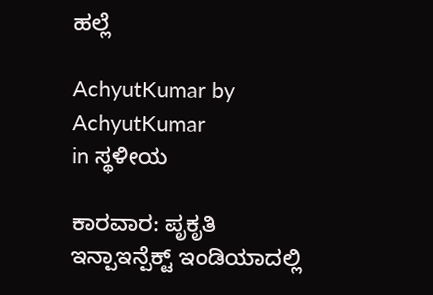ಹಲ್ಲೆ

AchyutKumar by AchyutKumar
in ಸ್ಥಳೀಯ

ಕಾರವಾರ: ಪೃಕೃತಿ ಇನ್ಪಾಇನ್ಪೆಕ್ಟ್ ಇಂಡಿಯಾದಲ್ಲಿ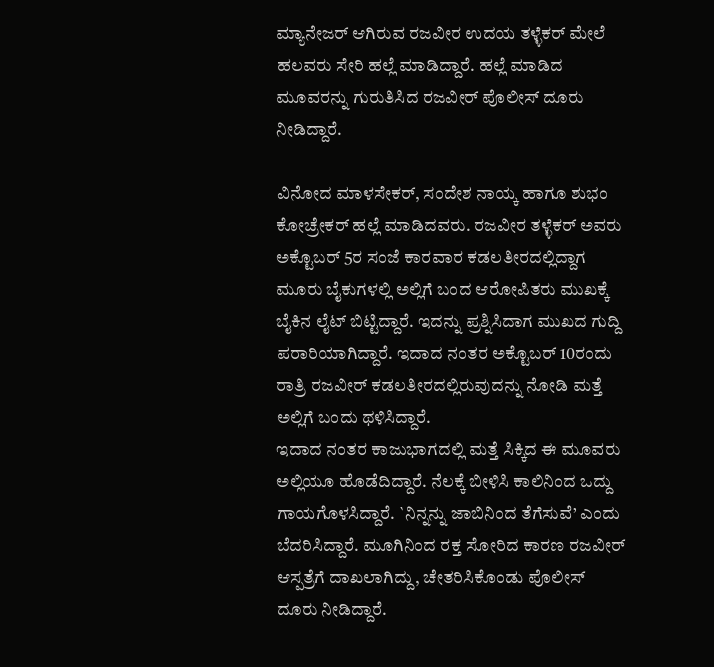ಮ್ಯಾನೇಜರ್ ಆಗಿರುವ ರಜವೀರ ಉದಯ ತಳ್ಳೆಕರ್ ಮೇಲೆ ಹಲವರು ಸೇರಿ ಹಲ್ಲೆ ಮಾಡಿದ್ದಾರೆ. ಹಲ್ಲೆ ಮಾಡಿದ ಮೂವರನ್ನು ಗುರುತಿಸಿದ ರಜವೀರ್ ಪೊಲೀಸ್ ದೂರು ನೀಡಿದ್ದಾರೆ.

ವಿನೋದ ಮಾಳಸೇಕರ್, ಸಂದೇಶ ನಾಯ್ಕ ಹಾಗೂ ಶುಭಂ ಕೋಚ್ರೇಕರ್ ಹಲ್ಲೆ ಮಾಡಿದವರು. ರಜವೀರ ತಳ್ಳೆಕರ್ ಅವರು ಅಕ್ಟೊಬರ್ 5ರ ಸಂಜೆ ಕಾರವಾರ ಕಡಲತೀರದಲ್ಲಿದ್ದಾಗ ಮೂರು ಬೈಕುಗಳಲ್ಲಿ ಅಲ್ಲಿಗೆ ಬಂದ ಆರೋಪಿತರು ಮುಖಕ್ಕೆ ಬೈಕಿನ ಲೈಟ್ ಬಿಟ್ಟಿದ್ದಾರೆ. ಇದನ್ನು ಪ್ರಶ್ನಿಸಿದಾಗ ಮುಖದ ಗುದ್ದಿ ಪರಾರಿಯಾಗಿದ್ದಾರೆ. ಇದಾದ ನಂತರ ಅಕ್ಟೊಬರ್ 10ರಂದು ರಾತ್ರಿ ರಜವೀರ್ ಕಡಲತೀರದಲ್ಲಿರುವುದನ್ನು ನೋಡಿ ಮತ್ತೆ ಅಲ್ಲಿಗೆ ಬಂದು ಥಳಿಸಿದ್ದಾರೆ.
ಇದಾದ ನಂತರ ಕಾಜುಭಾಗದಲ್ಲಿ ಮತ್ತೆ ಸಿಕ್ಕಿದ ಈ ಮೂವರು ಅಲ್ಲಿಯೂ ಹೊಡೆದಿದ್ದಾರೆ. ನೆಲಕ್ಕೆ ಬೀಳಿಸಿ ಕಾಲಿನಿಂದ ಒದ್ದು ಗಾಯಗೊಳಸಿದ್ದಾರೆ. `ನಿನ್ನನ್ನು ಜಾಬಿನಿಂದ ತೆಗೆಸುವೆ’ ಎಂದು ಬೆದರಿಸಿದ್ದಾರೆ. ಮೂಗಿನಿಂದ ರಕ್ತ ಸೋರಿದ ಕಾರಣ ರಜವೀರ್ ಆಸ್ಪತ್ರೆಗೆ ದಾಖಲಾಗಿದ್ದು, ಚೇತರಿಸಿಕೊಂಡು ಪೊಲೀಸ್ ದೂರು ನೀಡಿದ್ದಾರೆ.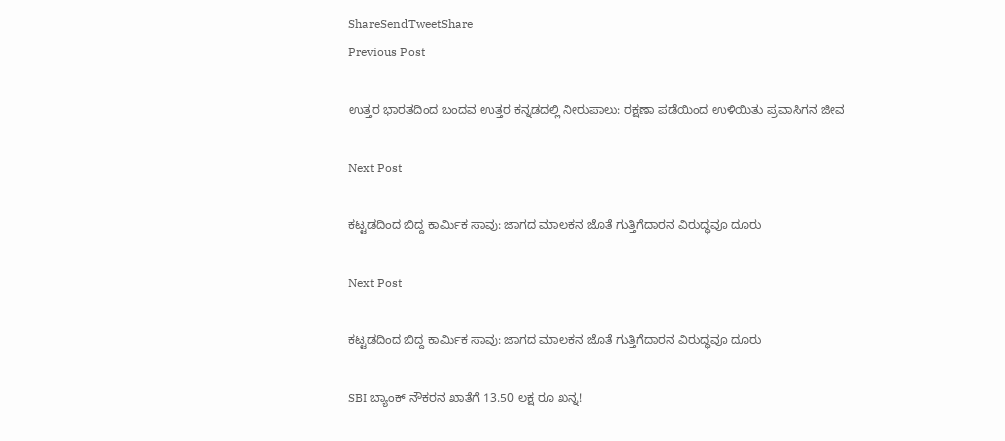ShareSendTweetShare
Previous Post

ಉತ್ತರ ಭಾರತದಿಂದ ಬಂದವ ಉತ್ತರ ಕನ್ನಡದಲ್ಲಿ ನೀರುಪಾಲು: ರಕ್ಷಣಾ ಪಡೆಯಿಂದ ಉಳಿಯಿತು ಪ್ರವಾಸಿಗನ ಜೀವ

Next Post

ಕಟ್ಟಡದಿಂದ ಬಿದ್ದ ಕಾರ್ಮಿಕ ಸಾವು: ಜಾಗದ ಮಾಲಕನ ಜೊತೆ ಗುತ್ತಿಗೆದಾರನ ವಿರುದ್ಧವೂ ದೂರು

Next Post

ಕಟ್ಟಡದಿಂದ ಬಿದ್ದ ಕಾರ್ಮಿಕ ಸಾವು: ಜಾಗದ ಮಾಲಕನ ಜೊತೆ ಗುತ್ತಿಗೆದಾರನ ವಿರುದ್ಧವೂ ದೂರು

SBI ಬ್ಯಾಂಕ್ ನೌಕರನ ಖಾತೆಗೆ 13.50 ಲಕ್ಷ ರೂ ಖನ್ನ!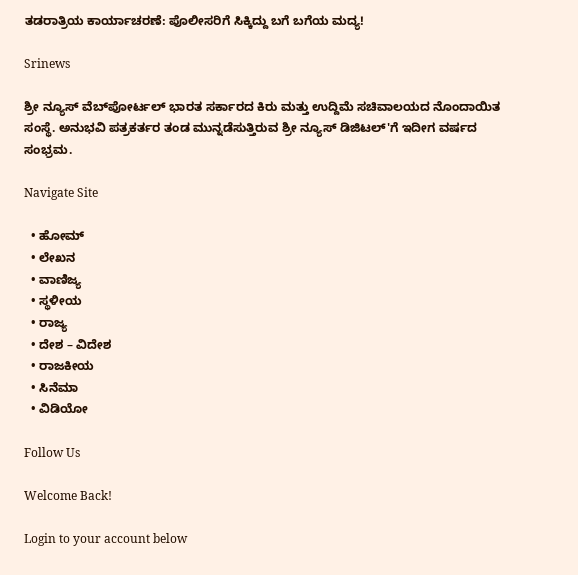ತಡರಾತ್ರಿಯ ಕಾರ್ಯಾಚರಣೆ: ಪೊಲೀಸರಿಗೆ ಸಿಕ್ಕಿದ್ದು ಬಗೆ ಬಗೆಯ ಮದ್ಯ!

Srinews

ಶ್ರೀ ನ್ಯೂಸ್ ವೆಬ್‌ಪೋರ್ಟಲ್ ಭಾರತ ಸರ್ಕಾರದ ಕಿರು ಮತ್ತು ಉದ್ದಿಮೆ ಸಚಿವಾಲಯದ ನೊಂದಾಯಿತ ಸಂಸ್ಥೆ. ಅನುಭವಿ ಪತ್ರಕರ್ತರ ತಂಡ ಮುನ್ನಡೆಸುತ್ತಿರುವ ಶ್ರೀ ನ್ಯೂಸ್ ಡಿಜಿಟಲ್'ಗೆ ಇದೀಗ ವರ್ಷದ ಸಂಭ್ರಮ.

Navigate Site

  • ಹೋಮ್
  • ಲೇಖನ
  • ವಾಣಿಜ್ಯ
  • ಸ್ಥಳೀಯ
  • ರಾಜ್ಯ
  • ದೇಶ – ವಿದೇಶ
  • ರಾಜಕೀಯ
  • ಸಿನೆಮಾ
  • ವಿಡಿಯೋ

Follow Us

Welcome Back!

Login to your account below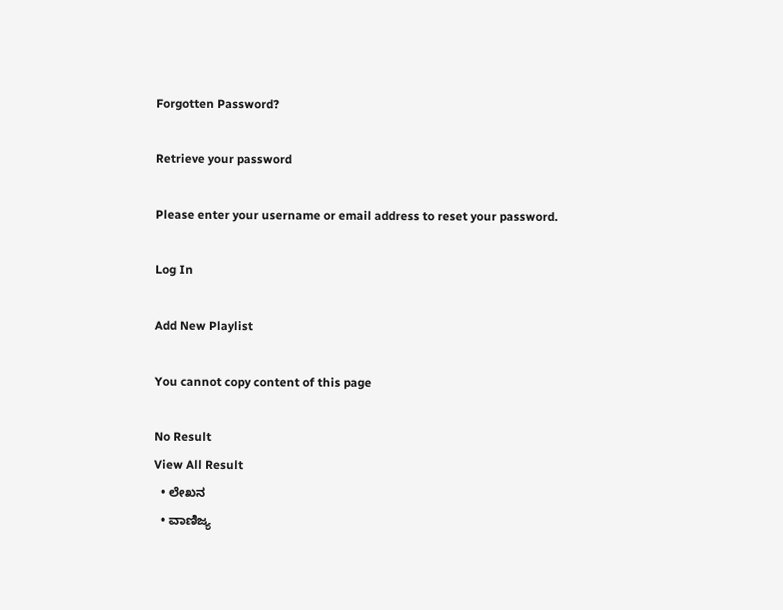Forgotten Password?

Retrieve your password

Please enter your username or email address to reset your password.

Log In

Add New Playlist

You cannot copy content of this page

No Result
View All Result
  • ಲೇಖನ
  • ವಾಣಿಜ್ಯ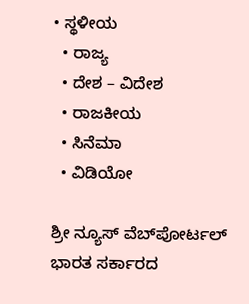• ಸ್ಥಳೀಯ
  • ರಾಜ್ಯ
  • ದೇಶ – ವಿದೇಶ
  • ರಾಜಕೀಯ
  • ಸಿನೆಮಾ
  • ವಿಡಿಯೋ

ಶ್ರೀ ನ್ಯೂಸ್ ವೆಬ್‌ಪೋರ್ಟಲ್ ಭಾರತ ಸರ್ಕಾರದ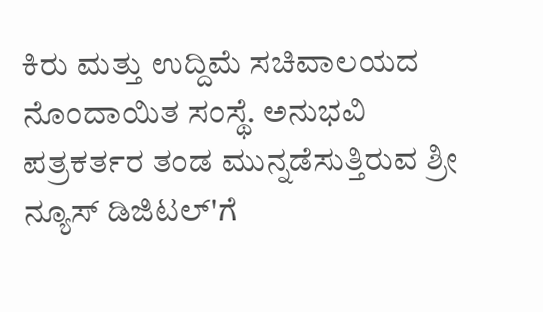ಕಿರು ಮತ್ತು ಉದ್ದಿಮೆ ಸಚಿವಾಲಯದ ನೊಂದಾಯಿತ ಸಂಸ್ಥೆ. ಅನುಭವಿ ಪತ್ರಕರ್ತರ ತಂಡ ಮುನ್ನಡೆಸುತ್ತಿರುವ ಶ್ರೀ ನ್ಯೂಸ್ ಡಿಜಿಟಲ್'ಗೆ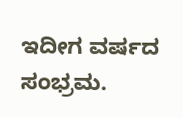ಇದೀಗ ವರ್ಷದ ಸಂಭ್ರಮ.